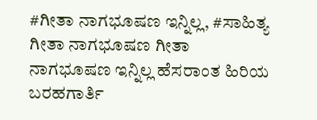#ಗೀತಾ ನಾಗಭೂಷಣ ಇನ್ನಿಲ್ಲ, #ಸಾಹಿತ್ಯ ಗೀತಾ ನಾಗಭೂಷಣ ಗೀತಾ ನಾಗಭೂಷಣ ಇನ್ನಿಲ್ಲ ಹೆಸರಾಂತ ಹಿರಿಯ ಬರಹಗಾರ್ತಿ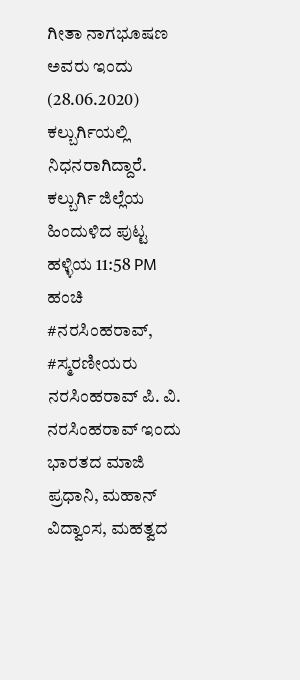ಗೀತಾ ನಾಗಭೂಷಣ ಅವರು ಇಂದು (28.06.2020) ಕಲ್ಬುರ್ಗಿಯಲ್ಲಿ ನಿಧನರಾಗಿದ್ದಾರೆ. ಕಲ್ಬುರ್ಗಿ ಜಿಲ್ಲೆಯ ಹಿಂದುಳಿದ ಪುಟ್ಟ ಹಳ್ಳಿಯ 11:58 PM ಹಂಚಿ
#ನರಸಿಂಹರಾವ್, #ಸ್ಮರಣೀಯರು ನರಸಿಂಹರಾವ್ ಪಿ. ವಿ. ನರಸಿಂಹರಾವ್ ಇಂದು ಭಾರತದ ಮಾಜಿ ಪ್ರಧಾನಿ, ಮಹಾನ್ ವಿದ್ವಾಂಸ, ಮಹತ್ವದ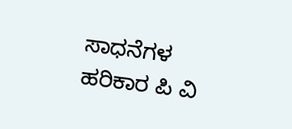ಸಾಧನೆಗಳ ಹರಿಕಾರ ಪಿ ವಿ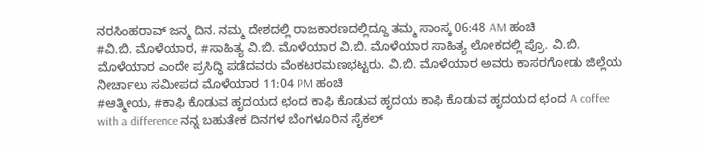ನರಸಿಂಹರಾವ್ ಜನ್ಮ ದಿನ. ನಮ್ಮ ದೇಶದಲ್ಲಿ ರಾಜಕಾರಣದಲ್ಲಿದ್ದೂ ತಮ್ಮ ಸಾಂಸ್ಕ 06:48 AM ಹಂಚಿ
#ವಿ.ಬಿ. ಮೊಳೆಯಾರ, #ಸಾಹಿತ್ಯ ವಿ.ಬಿ. ಮೊಳೆಯಾರ ವಿ.ಬಿ. ಮೊಳೆಯಾರ ಸಾಹಿತ್ಯ ಲೋಕದಲ್ಲಿ ಪ್ರೊ. ವಿ.ಬಿ. ಮೊಳೆಯಾರ ಎಂದೇ ಪ್ರಸಿದ್ಧಿ ಪಡೆದವರು ವೆಂಕಟರಮಣಭಟ್ಟರು. ವಿ.ಬಿ. ಮೊಳೆಯಾರ ಅವರು ಕಾಸರಗೋಡು ಜಿಲ್ಲೆಯ ನೀರ್ಚಾಲು ಸಮೀಪದ ಮೊಳೆಯಾರ 11:04 PM ಹಂಚಿ
#ಆತ್ಮೀಯ, #ಕಾಫಿ ಕೊಡುವ ಹೃದಯದ ಛಂದ ಕಾಫಿ ಕೊಡುವ ಹೃದಯ ಕಾಫಿ ಕೊಡುವ ಹೃದಯದ ಛಂದ A coffee with a difference ನನ್ನ ಬಹುತೇಕ ದಿನಗಳ ಬೆಂಗಳೂರಿನ ಸೈಕಲ್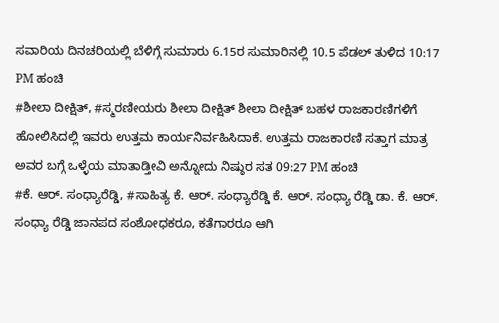ಸವಾರಿಯ ದಿನಚರಿಯಲ್ಲಿ ಬೆಳಿಗ್ಗೆ ಸುಮಾರು 6.15ರ ಸುಮಾರಿನಲ್ಲಿ 10.5 ಪೆಡಲ್ ತುಳಿದ 10:17 PM ಹಂಚಿ
#ಶೀಲಾ ದೀಕ್ಷಿತ್, #ಸ್ಮರಣೀಯರು ಶೀಲಾ ದೀಕ್ಷಿತ್ ಶೀಲಾ ದೀಕ್ಷಿತ್ ಬಹಳ ರಾಜಕಾರಣಿಗಳಿಗೆ ಹೋಲಿಸಿದಲ್ಲಿ ಇವರು ಉತ್ತಮ ಕಾರ್ಯನಿರ್ವಹಿಸಿದಾಕೆ. ಉತ್ತಮ ರಾಜಕಾರಣಿ ಸತ್ತಾಗ ಮಾತ್ರ ಅವರ ಬಗ್ಗೆ ಒಳ್ಳೆಯ ಮಾತಾಡ್ತೀವಿ ಅನ್ನೋದು ನಿಷ್ಠುರ ಸತ 09:27 PM ಹಂಚಿ
#ಕೆ. ಆರ್. ಸಂಧ್ಯಾರೆಡ್ಡಿ, #ಸಾಹಿತ್ಯ ಕೆ. ಆರ್. ಸಂಧ್ಯಾರೆಡ್ಡಿ ಕೆ. ಆರ್. ಸಂಧ್ಯಾ ರೆಡ್ಡಿ ಡಾ. ಕೆ. ಆರ್. ಸಂಧ್ಯಾ ರೆಡ್ಡಿ ಜಾನಪದ ಸಂಶೋಧಕರೂ, ಕತೆಗಾರರೂ ಆಗಿ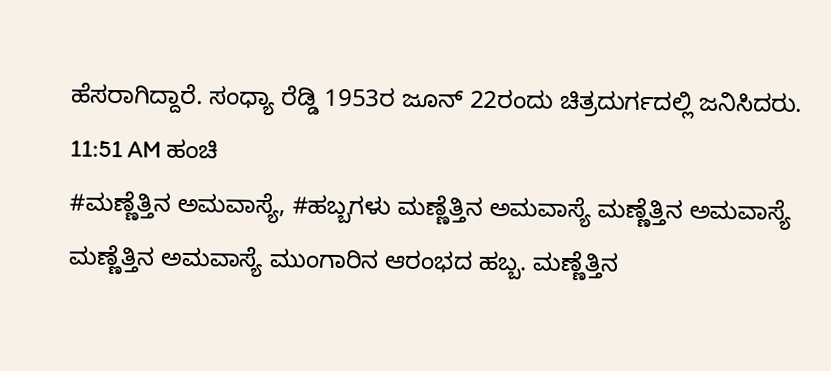ಹೆಸರಾಗಿದ್ದಾರೆ. ಸಂಧ್ಯಾ ರೆಡ್ಡಿ 1953ರ ಜೂನ್ 22ರಂದು ಚಿತ್ರದುರ್ಗದಲ್ಲಿ ಜನಿಸಿದರು. 11:51 AM ಹಂಚಿ
#ಮಣ್ಣೆತ್ತಿನ ಅಮವಾಸ್ಯೆ, #ಹಬ್ಬಗಳು ಮಣ್ಣೆತ್ತಿನ ಅಮವಾಸ್ಯೆ ಮಣ್ಣೆತ್ತಿನ ಅಮವಾಸ್ಯೆ ಮಣ್ಣೆತ್ತಿನ ಅಮವಾಸ್ಯೆ ಮುಂಗಾರಿನ ಆರಂಭದ ಹಬ್ಬ. ಮಣ್ಣೆತ್ತಿನ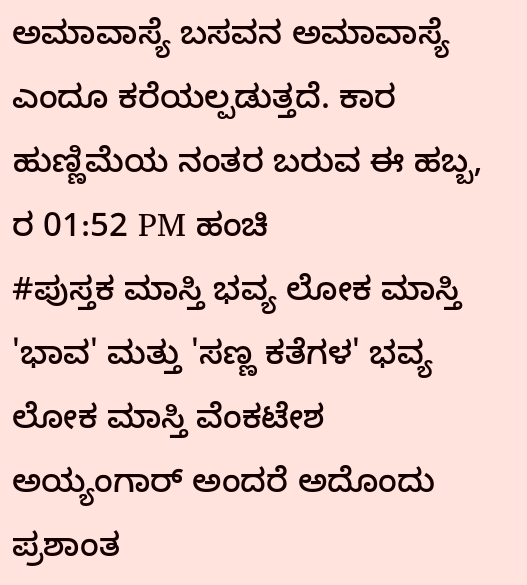ಅಮಾವಾಸ್ಯೆ ಬಸವನ ಅಮಾವಾಸ್ಯೆ ಎಂದೂ ಕರೆಯಲ್ಪಡುತ್ತದೆ. ಕಾರ ಹುಣ್ಣಿಮೆಯ ನಂತರ ಬರುವ ಈ ಹಬ್ಬ, ರ 01:52 PM ಹಂಚಿ
#ಪುಸ್ತಕ ಮಾಸ್ತಿ ಭವ್ಯ ಲೋಕ ಮಾಸ್ತಿ 'ಭಾವ' ಮತ್ತು 'ಸಣ್ಣ ಕತೆಗಳ' ಭವ್ಯ ಲೋಕ ಮಾಸ್ತಿ ವೆಂಕಟೇಶ ಅಯ್ಯಂಗಾರ್ ಅಂದರೆ ಅದೊಂದು ಪ್ರಶಾಂತ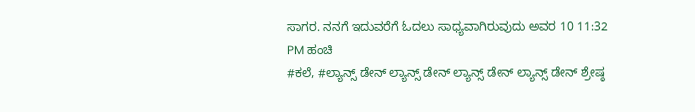ಸಾಗರ. ನನಗೆ ಇದುವರೆಗೆ ಓದಲು ಸಾಧ್ಯವಾಗಿರುವುದು ಅವರ 10 11:32 PM ಹಂಚಿ
#ಕಲೆ, #ಲ್ಯಾನ್ಸ್ ಡೇನ್ ಲ್ಯಾನ್ಸ್ ಡೇನ್ ಲ್ಯಾನ್ಸ್ ಡೇನ್ ಲ್ಯಾನ್ಸ್ ಡೇನ್ ಶ್ರೇಷ್ಠ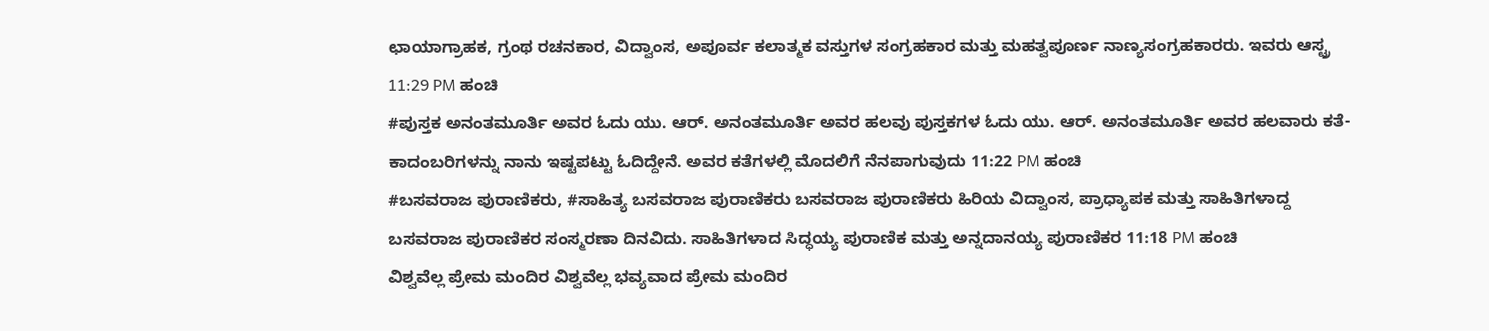ಛಾಯಾಗ್ರಾಹಕ, ಗ್ರಂಥ ರಚನಕಾರ, ವಿದ್ವಾಂಸ, ಅಪೂರ್ವ ಕಲಾತ್ಮಕ ವಸ್ತುಗಳ ಸಂಗ್ರಹಕಾರ ಮತ್ತು ಮಹತ್ವಪೂರ್ಣ ನಾಣ್ಯಸಂಗ್ರಹಕಾರರು. ಇವರು ಆಸ್ಟ್ರ 11:29 PM ಹಂಚಿ
#ಪುಸ್ತಕ ಅನಂತಮೂರ್ತಿ ಅವರ ಓದು ಯು. ಆರ್. ಅನಂತಮೂರ್ತಿ ಅವರ ಹಲವು ಪುಸ್ತಕಗಳ ಓದು ಯು. ಆರ್. ಅನಂತಮೂರ್ತಿ ಅವರ ಹಲವಾರು ಕತೆ-ಕಾದಂಬರಿಗಳನ್ನು ನಾನು ಇಷ್ಟಪಟ್ಟು ಓದಿದ್ದೇನೆ. ಅವರ ಕತೆಗಳಲ್ಲಿ ಮೊದಲಿಗೆ ನೆನಪಾಗುವುದು 11:22 PM ಹಂಚಿ
#ಬಸವರಾಜ ಪುರಾಣಿಕರು, #ಸಾಹಿತ್ಯ ಬಸವರಾಜ ಪುರಾಣಿಕರು ಬಸವರಾಜ ಪುರಾಣಿಕರು ಹಿರಿಯ ವಿದ್ವಾಂಸ, ಪ್ರಾಧ್ಯಾಪಕ ಮತ್ತು ಸಾಹಿತಿಗಳಾದ್ದ ಬಸವರಾಜ ಪುರಾಣಿಕರ ಸಂಸ್ಮರಣಾ ದಿನವಿದು. ಸಾಹಿತಿಗಳಾದ ಸಿದ್ಧಯ್ಯ ಪುರಾಣಿಕ ಮತ್ತು ಅನ್ನದಾನಯ್ಯ ಪುರಾಣಿಕರ 11:18 PM ಹಂಚಿ
ವಿಶ್ವವೆಲ್ಲ ಪ್ರೇಮ ಮಂದಿರ ವಿಶ್ವವೆಲ್ಲ ಭವ್ಯವಾದ ಪ್ರೇಮ ಮಂದಿರ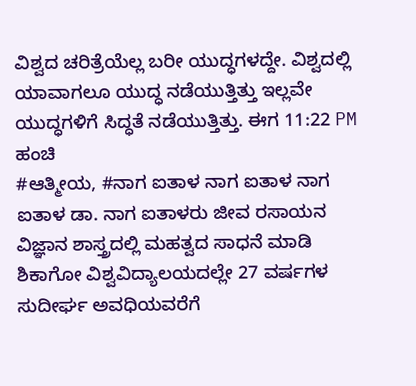ವಿಶ್ವದ ಚರಿತ್ರೆಯೆಲ್ಲ ಬರೀ ಯುದ್ಧಗಳದ್ದೇ. ವಿಶ್ವದಲ್ಲಿ ಯಾವಾಗಲೂ ಯುದ್ಧ ನಡೆಯುತ್ತಿತ್ತು ಇಲ್ಲವೇ ಯುದ್ಧಗಳಿಗೆ ಸಿದ್ಧತೆ ನಡೆಯುತ್ತಿತ್ತು. ಈಗ 11:22 PM ಹಂಚಿ
#ಆತ್ಮೀಯ, #ನಾಗ ಐತಾಳ ನಾಗ ಐತಾಳ ನಾಗ ಐತಾಳ ಡಾ. ನಾಗ ಐತಾಳರು ಜೀವ ರಸಾಯನ ವಿಜ್ಞಾನ ಶಾಸ್ತ್ರದಲ್ಲಿ ಮಹತ್ವದ ಸಾಧನೆ ಮಾಡಿ ಶಿಕಾಗೋ ವಿಶ್ವವಿದ್ಯಾಲಯದಲ್ಲೇ 27 ವರ್ಷಗಳ ಸುದೀರ್ಘ ಅವಧಿಯವರೆಗೆ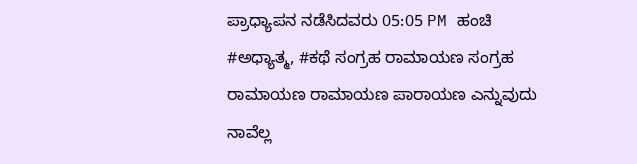ಪ್ರಾಧ್ಯಾಪನ ನಡೆಸಿದವರು 05:05 PM ಹಂಚಿ
#ಅಧ್ಯಾತ್ಮ, #ಕಥೆ ಸಂಗ್ರಹ ರಾಮಾಯಣ ಸಂಗ್ರಹ ರಾಮಾಯಣ ರಾಮಾಯಣ ಪಾರಾಯಣ ಎನ್ನುವುದು ನಾವೆಲ್ಲ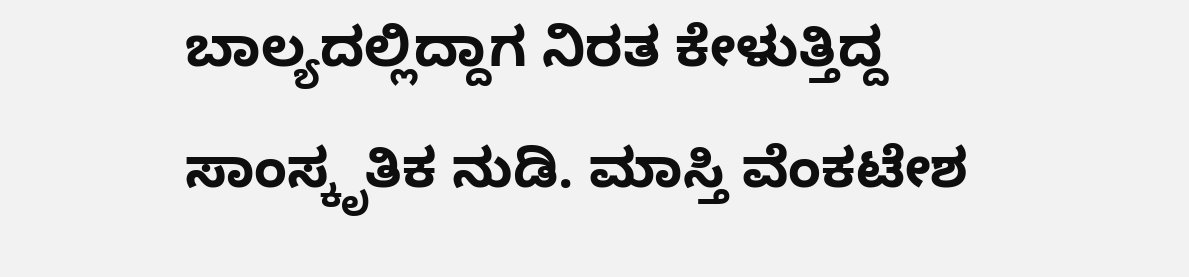ಬಾಲ್ಯದಲ್ಲಿದ್ದಾಗ ನಿರತ ಕೇಳುತ್ತಿದ್ದ ಸಾಂಸ್ಕೃತಿಕ ನುಡಿ. ಮಾಸ್ತಿ ವೆಂಕಟೇಶ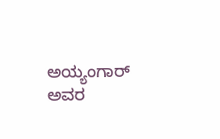ಅಯ್ಯಂಗಾರ್ ಅವರ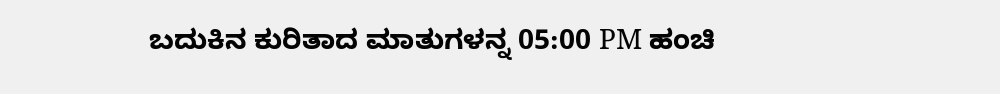ಬದುಕಿನ ಕುರಿತಾದ ಮಾತುಗಳನ್ನ 05:00 PM ಹಂಚಿ